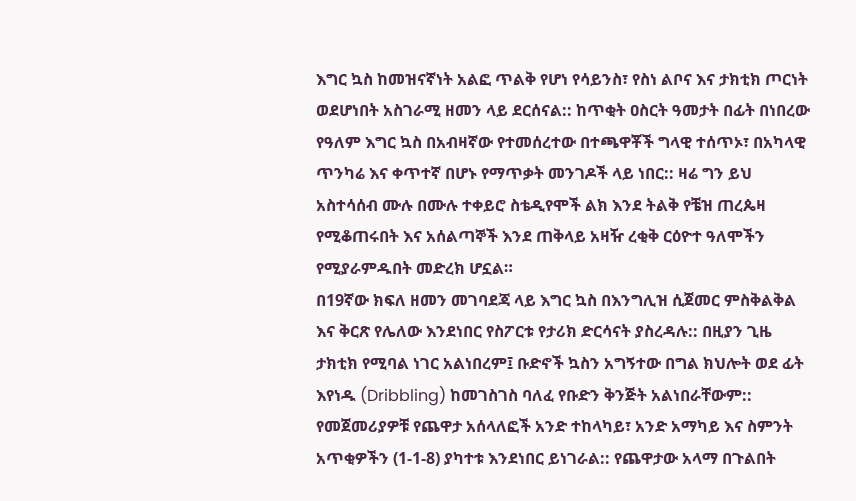እግር ኳስ ከመዝናኛነት አልፎ ጥልቅ የሆነ የሳይንስ፣ የስነ ልቦና እና ታክቲክ ጦርነት ወደሆነበት አስገራሚ ዘመን ላይ ደርሰናል:: ከጥቂት ዐስርት ዓመታት በፊት በነበረው የዓለም እግር ኳስ በአብዛኛው የተመሰረተው በተጫዋቾች ግላዊ ተሰጥኦ፣ በአካላዊ ጥንካሬ እና ቀጥተኛ በሆኑ የማጥቃት መንገዶች ላይ ነበር:: ዛሬ ግን ይህ አስተሳሰብ ሙሉ በሙሉ ተቀይሮ ስቴዲየሞች ልክ እንደ ትልቅ የቼዝ ጠረጴዛ የሚቆጠሩበት እና አሰልጣኞች እንደ ጠቅላይ አዛዥ ረቂቅ ርዕዮተ ዓለሞችን የሚያራምዱበት መድረክ ሆኗል።
በ19ኛው ክፍለ ዘመን መገባደጃ ላይ እግር ኳስ በእንግሊዝ ሲጀመር ምስቅልቅል እና ቅርጽ የሌለው እንደነበር የስፖርቱ የታሪክ ድርሳናት ያስረዳሉ:: በዚያን ጊዜ ታክቲክ የሚባል ነገር አልነበረም፤ ቡድኖች ኳስን አግኝተው በግል ክህሎት ወደ ፊት እየነዱ (Dribbling) ከመገስገስ ባለፈ የቡድን ቅንጅት አልነበራቸውም:: የመጀመሪያዎቹ የጨዋታ አሰላለፎች አንድ ተከላካይ፣ አንድ አማካይ እና ስምንት አጥቂዎችን (1-1-8) ያካተቱ እንደነበር ይነገራል:: የጨዋታው አላማ በጉልበት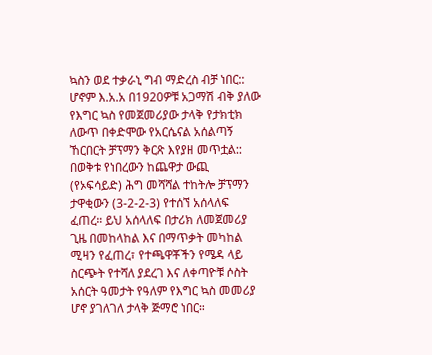ኳስን ወደ ተቃራኒ ግብ ማድረስ ብቻ ነበር:: ሆኖም እ.አ.አ በ1920ዎቹ አጋማሽ ብቅ ያለው የእግር ኳስ የመጀመሪያው ታላቅ የታክቲክ ለውጥ በቀድሞው የአርሴናል አሰልጣኝ ኸርበርት ቻፕማን ቅርጽ እየያዘ መጥቷል:: በወቅቱ የነበረውን ከጨዋታ ውጪ (የኦፍሳይድ) ሕግ መሻሻል ተከትሎ ቻፕማን ታዋቂውን (3-2-2-3) የተሰኘ አሰላለፍ ፈጠረ። ይህ አሰላለፍ በታሪክ ለመጀመሪያ ጊዜ በመከላከል እና በማጥቃት መካከል ሚዛን የፈጠረ፣ የተጫዋቾችን የሜዳ ላይ ስርጭት የተሻለ ያደረገ እና ለቀጣዮቹ ሶስት አሰርት ዓመታት የዓለም የእግር ኳስ መመሪያ ሆኖ ያገለገለ ታላቅ ጅማሮ ነበር።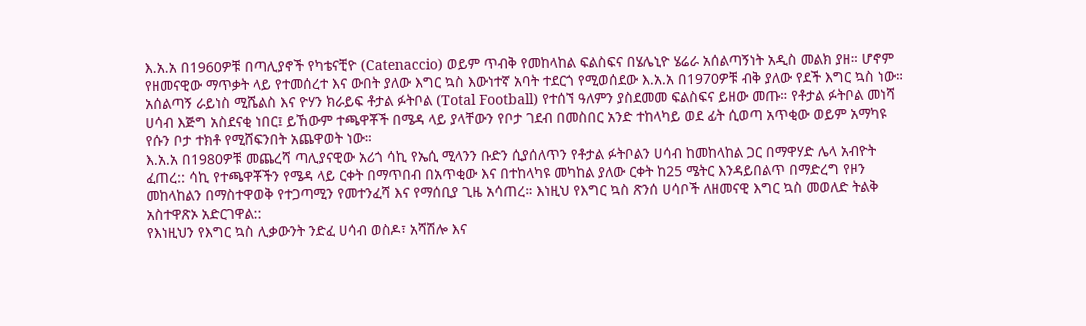እ.አ.አ በ1960ዎቹ በጣሊያኖች የካቴናቺዮ (Catenaccio) ወይም ጥብቅ የመከላከል ፍልስፍና በሄሌኒዮ ሄሬራ አሰልጣኝነት አዲስ መልክ ያዘ። ሆኖም የዘመናዊው ማጥቃት ላይ የተመሰረተ እና ውበት ያለው እግር ኳስ እውነተኛ አባት ተደርጎ የሚወሰደው እ.አ.አ በ1970ዎቹ ብቅ ያለው የደች እግር ኳስ ነው። አሰልጣኝ ራይነስ ሚሼልስ እና ዮሃን ክራይፍ ቶታል ፉትቦል (Total Football) የተሰኘ ዓለምን ያስደመመ ፍልስፍና ይዘው መጡ። የቶታል ፉትቦል መነሻ ሀሳብ እጅግ አስደናቂ ነበር፤ ይኸውም ተጫዋቾች በሜዳ ላይ ያላቸውን የቦታ ገደብ በመስበር አንድ ተከላካይ ወደ ፊት ሲወጣ አጥቂው ወይም አማካዩ የሱን ቦታ ተክቶ የሚሸፍንበት አጨዋወት ነው።
እ.አ.አ በ1980ዎቹ መጨረሻ ጣሊያናዊው አሪጎ ሳኪ የኤሲ ሚላንን ቡድን ሲያሰለጥን የቶታል ፉትቦልን ሀሳብ ከመከላከል ጋር በማዋሃድ ሌላ አብዮት ፈጠረ:: ሳኪ የተጫዋቾችን የሜዳ ላይ ርቀት በማጥበብ በአጥቂው እና በተከላካዩ መካከል ያለው ርቀት ከ25 ሜትር እንዳይበልጥ በማድረግ የዞን መከላከልን በማስተዋወቅ የተጋጣሚን የመተንፈሻ እና የማሰቢያ ጊዜ አሳጠረ። እነዚህ የእግር ኳስ ጽንሰ ሀሳቦች ለዘመናዊ እግር ኳስ መወለድ ትልቅ አስተዋጽኦ አድርገዋል::
የእነዚህን የእግር ኳስ ሊቃውንት ንድፈ ሀሳብ ወስዶ፣ አሻሽሎ እና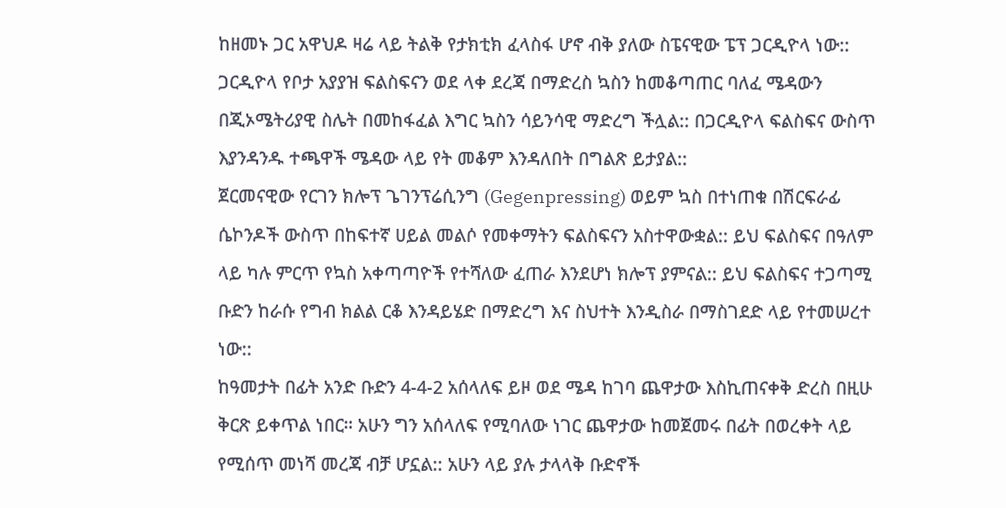ከዘመኑ ጋር አዋህዶ ዛሬ ላይ ትልቅ የታክቲክ ፈላስፋ ሆኖ ብቅ ያለው ስፔናዊው ፔፕ ጋርዲዮላ ነው:: ጋርዲዮላ የቦታ አያያዝ ፍልስፍናን ወደ ላቀ ደረጃ በማድረስ ኳስን ከመቆጣጠር ባለፈ ሜዳውን በጂኦሜትሪያዊ ስሌት በመከፋፈል እግር ኳስን ሳይንሳዊ ማድረግ ችሏል:: በጋርዲዮላ ፍልስፍና ውስጥ እያንዳንዱ ተጫዋች ሜዳው ላይ የት መቆም እንዳለበት በግልጽ ይታያል::
ጀርመናዊው የርገን ክሎፕ ጌገንፕሬሲንግ (Gegenpressing) ወይም ኳስ በተነጠቁ በሽርፍራፊ ሴኮንዶች ውስጥ በከፍተኛ ሀይል መልሶ የመቀማትን ፍልስፍናን አስተዋውቋል:: ይህ ፍልስፍና በዓለም ላይ ካሉ ምርጥ የኳስ አቀጣጣዮች የተሻለው ፈጠራ እንደሆነ ክሎፕ ያምናል:: ይህ ፍልስፍና ተጋጣሚ ቡድን ከራሱ የግብ ክልል ርቆ እንዳይሄድ በማድረግ እና ስህተት እንዲስራ በማስገደድ ላይ የተመሠረተ ነው::
ከዓመታት በፊት አንድ ቡድን 4-4-2 አሰላለፍ ይዞ ወደ ሜዳ ከገባ ጨዋታው እስኪጠናቀቅ ድረስ በዚሁ ቅርጽ ይቀጥል ነበር። አሁን ግን አሰላለፍ የሚባለው ነገር ጨዋታው ከመጀመሩ በፊት በወረቀት ላይ የሚሰጥ መነሻ መረጃ ብቻ ሆኗል:: አሁን ላይ ያሉ ታላላቅ ቡድኖች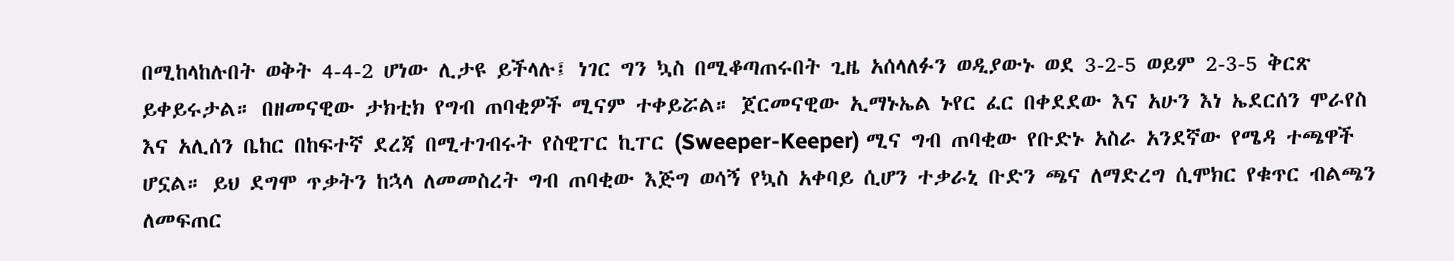በሚከላከሉበት ወቅት 4-4-2 ሆነው ሊታዩ ይችላሉ፤ ነገር ግን ኳስ በሚቆጣጠሩበት ጊዜ አሰላለፉን ወዲያውኑ ወደ 3-2-5 ወይም 2-3-5 ቅርጽ ይቀይሩታል። በዘመናዊው ታክቲክ የግብ ጠባቂዎች ሚናም ተቀይሯል። ጀርመናዊው ኢማኑኤል ኑየር ፈር በቀደደው እና አሁን እነ ኤደርሰን ሞራየስ እና አሊሰን ቤከር በከፍተኛ ደረጃ በሚተገብሩት የስዊፐር ኪፐር (Sweeper-Keeper) ሚና ግብ ጠባቂው የቡድኑ አስራ አንደኛው የሜዳ ተጫዋች ሆኗል። ይህ ደግሞ ጥቃትን ከኋላ ለመመስረት ግብ ጠባቂው እጅግ ወሳኝ የኳስ አቀባይ ሲሆን ተቃራኒ ቡድን ጫና ለማድረግ ሲሞክር የቁጥር ብልጫን ለመፍጠር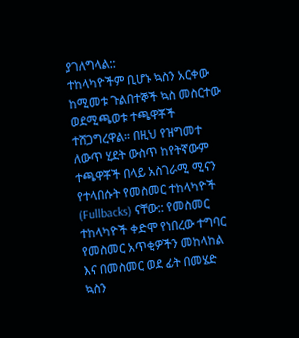ያገለግላል::
ተከላካዮችም ቢሆኑ ኳስን አርቀው ከሚመቱ ጉልበተኞች ኳስ መስርተው ወደሚጫወቱ ተጫዋቾች ተሸጋግረዋል። በዚህ የዝግመተ ለውጥ ሂደት ውስጥ ከየትኛውም ተጫዋቾች በላይ አስገራሚ ሚናን የተላበሱት የመስመር ተከላካዮች (Fullbacks) ናቸው:: የመስመር ተከላካዮች ቀድሞ የነበረው ተግባር የመስመር አጥቂዎችን መከላከል እና በመስመር ወደ ፊት በመሄድ ኳስን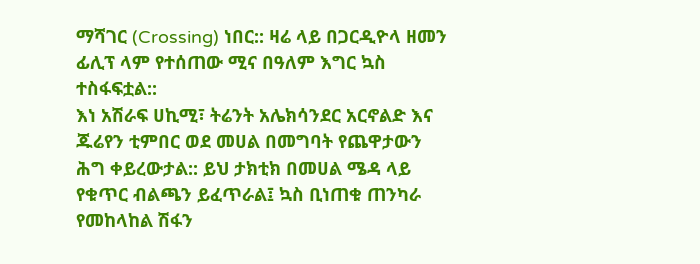ማሻገር (Crossing) ነበር:: ዛሬ ላይ በጋርዲዮላ ዘመን ፊሊፕ ላም የተሰጠው ሚና በዓለም እግር ኳስ ተስፋፍቷል::
እነ አሽራፍ ሀኪሚ፣ ትሬንት አሌክሳንደር አርኖልድ እና ጁሬየን ቲምበር ወደ መሀል በመግባት የጨዋታውን ሕግ ቀይረውታል:: ይህ ታክቲክ በመሀል ሜዳ ላይ የቁጥር ብልጫን ይፈጥራል፤ ኳስ ቢነጠቁ ጠንካራ የመከላከል ሽፋን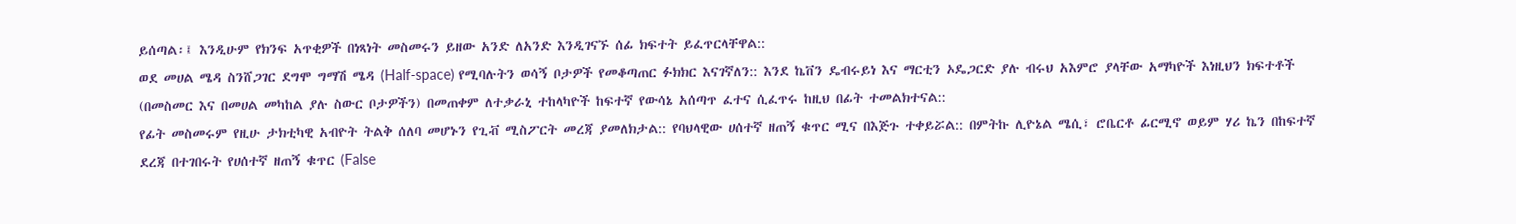ይሰጣል፡፤ እንዲሁም የክንፍ አጥቂዎች በነጻነት መስመሩን ይዘው አንድ ለአንድ እንዲገናኙ ሰፊ ክፍተት ይፈጥርላቸዋል::
ወደ መሀል ሜዳ ስንሸጋገር ደግሞ ግማሽ ሜዳ (Half-space) የሚባሉትን ወሳኝ ቦታዎች የመቆጣጠር ፉክክር እናገኛለን:: እንደ ኬቨን ዴብሩይነ እና ማርቲን ኦዴጋርድ ያሉ ብሩህ አእምሮ ያላቸው አማካዮች እነዚህን ክፍተቶች (በመስመር እና በመሀል መካከል ያሉ ስውር ቦታዎችን) በመጠቀም ለተቃራኒ ተከላካዮች ከፍተኛ የውሳኔ አሰጣጥ ፈተና ሲፈጥሩ ከዚህ በፊት ተመልክተናል::
የፊት መስመሩም የዚሁ ታክቲካዊ አብዮት ትልቅ ሰለባ መሆኑን የጊቭ ሚስፖርት መረጃ ያመለክታል:: የባህላዊው ሀሰተኛ ዘጠኝ ቁጥር ሚና በእጅጉ ተቀይሯል:: በምትኩ ሊዮኔል ሜሲ፣ ሮቤርቶ ፊርሚኖ ወይም ሃሪ ኬን በከፍተኛ ደረጃ በተገበሩት የሀሰተኛ ዘጠኝ ቁጥር (False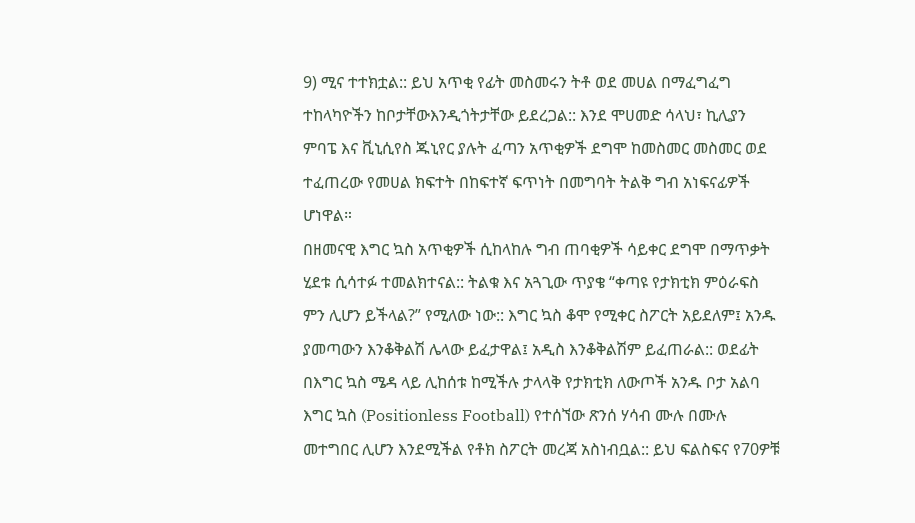9) ሚና ተተክቷል:: ይህ አጥቂ የፊት መስመሩን ትቶ ወደ መሀል በማፈግፈግ ተከላካዮችን ከቦታቸውእንዲጎትታቸው ይደረጋል:: እንደ ሞሀመድ ሳላህ፣ ኪሊያን ምባፔ እና ቪኒሲየስ ጁኒየር ያሉት ፈጣን አጥቂዎች ደግሞ ከመስመር መስመር ወደ ተፈጠረው የመሀል ክፍተት በከፍተኛ ፍጥነት በመግባት ትልቅ ግብ አነፍናፊዎች ሆነዋል።
በዘመናዊ እግር ኳስ አጥቂዎች ሲከላከሉ ግብ ጠባቂዎች ሳይቀር ደግሞ በማጥቃት ሂደቱ ሲሳተፉ ተመልክተናል:: ትልቁ እና አጓጊው ጥያቄ “ቀጣዩ የታክቲክ ምዕራፍስ ምን ሊሆን ይችላል?” የሚለው ነው:: እግር ኳስ ቆሞ የሚቀር ስፖርት አይደለም፤ አንዱ ያመጣውን እንቆቅልሽ ሌላው ይፈታዋል፤ አዲስ እንቆቅልሽም ይፈጠራል:: ወደፊት በእግር ኳስ ሜዳ ላይ ሊከሰቱ ከሚችሉ ታላላቅ የታክቲክ ለውጦች አንዱ ቦታ አልባ እግር ኳስ (Positionless Football) የተሰኘው ጽንሰ ሃሳብ ሙሉ በሙሉ መተግበር ሊሆን እንደሚችል የቶክ ስፖርት መረጃ አስነብቧል:: ይህ ፍልስፍና የ70ዎቹ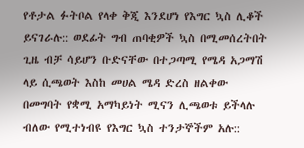የቶታል ፉትቦል የላቀ ቅጂ እንደሆነ የእግር ኳስ ሊቆች ይናገራሉ:: ወደፊት ግብ ጠባቂዎች ኳስ በሚመሰረትበት ጊዜ ብቻ ሳይሆን ቡድናቸው በተጋጣሚ የሜዳ አጋማሽ ላይ ሲጫወት እስከ መሀል ሜዳ ድረስ ዘልቀው በመግባት የቋሚ አማካይነት ሚናን ሊጫወቱ ይችላሉ ብለው የሚተነብዩ የእግር ኳስ ተንታኞችም አሉ::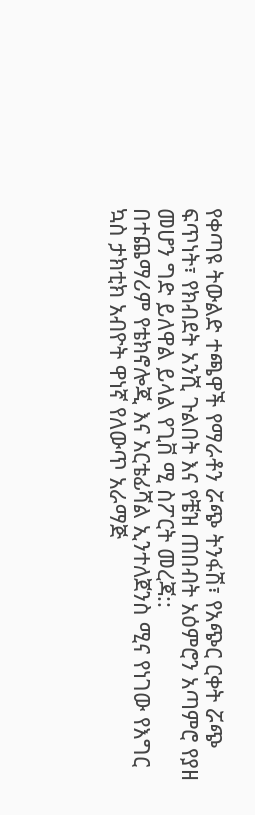የቀጣዩ ትውልድ ተጫዋች የማራቶን ሯጭ ትንፋሽ፣ የአጭር ርቀት ሯጭ ፍጥነት፣ የክብደት አንሺ ጉልበት እና የቼዝ ጠበብት አዕምሮን አጣምሮ የያዘ መሆን ግድ ይለዋል ይላል የጊቨ ሚ ስፖርት መረጃ::
በተጨማሪም የቴክኖሎጂ እና አርቴፊሻል ኢንተለጀንስ ሚና የነገው የእግር ኳስ ታክቲክ አብዮት ዋነኛ የለውጥ አራማጅ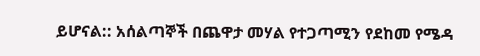ይሆናል:: አሰልጣኞች በጨዋታ መሃል የተጋጣሚን የደከመ የሜዳ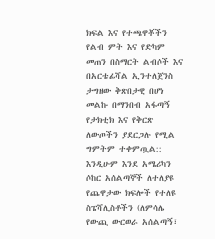ክፍል እና የተጫዋቾችን የልብ ምት እና የድካም መጠን በስማርት ልብሶች እና በአርቴፊሻል ኢንተለጀንስ ታግዘው ቅጽበታዊ በሆነ መልኩ በማንበብ አፋጣኝ የታክቲክ እና የቅርጽ ለውጦችን ያደርጋሉ የሚል ግምትም ተቀምጧል:: እንዲሁም እንደ አሜሪካን ሶከር አሰልጣኞች ለተለያዩ የጨዋታው ክፍሎች የተለዩ ስፔሻሊስቶችን (ለምሳሌ የውጪ ውርወራ አሰልጣኝ፣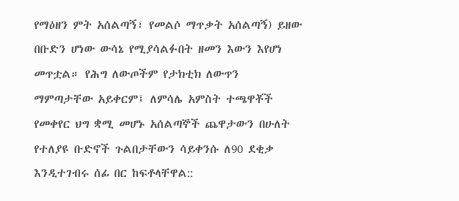የማዕዘን ምት አሰልጣኝ፣ የመልሶ ማጥቃት አሰልጣኝ) ይዘው በቡድን ሆነው ውሳኔ የሚያሳልፉበት ዘመን እውን እየሆነ መጥቷል። የሕግ ለውጦችም የታክቲክ ለውጥን ማምጣታቸው አይቀርም፤ ለምሳሌ አምስት ተጫዋቾች የመቀየር ህግ ቋሚ መሆኑ አሰልጣኞች ጨዋታውን በሁለት የተለያዩ ቡድኖች ጉልበታቸውን ሳይቀንሱ ለ90 ደቂቃ እንዲተገብሩ ሰፊ በር ከፍቶላቸዋል::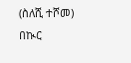(ስለሺ ተሾመ)
በኲር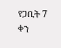የጋቢት 7 ቀን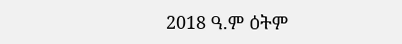2018 ዓ.ም ዕትም